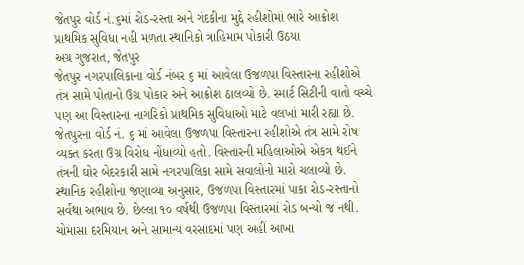જેતપુર વોર્ડ નં.૬માં રોડ-રસ્તા અને ગંદકીના મુદ્દે રહીશોમાં ભારે આક્રોશ
પ્રાથમિક સુવિધા નહી મળતા સ્થાનિકો ત્રાહિમામ પોકારી ઉઠયા
અગ્ર ગુજરાત, જેતપુર
જેતપુર નગરપાલિકાના વોર્ડ નંબર ૬ માં આવેલા ઉજળપા વિસ્તારના રહીશોએ તંત્ર સામે પોતાનો ઉગ્ર પોકાર અને આક્રોશ ઠાલવ્યો છે. સ્માર્ટ સિટીની વાતો વચ્ચે પણ આ વિસ્તારના નાગરિકો પ્રાથમિક સુવિધાઓ માટે વલખાં મારી રહ્યા છે.
જેતપુરના વોર્ડ નં. ૬ માં આવેલા ઉજળપા વિસ્તારના રહીશોએ તંત્ર સામે રોષ વ્યક્ત કરતા ઉગ્ર વિરોધ નોંધાવ્યો હતો. વિસ્તારની મહિલાઓએ એકત્ર થઈને તંત્રની ઘોર બેદરકારી સામે નગરપાલિકા સામે સવાલોનો મારો ચલાવ્યો છે. સ્થાનિક રહીશોના જણાવ્યા અનુસાર, ઉજળપા વિસ્તારમાં પાકા રોડ-રસ્તાનો સર્વથા અભાવ છે. છેલ્લા ૧૦ વર્ષથી ઉજળપા વિસ્તારમાં રોડ બન્યો જ નથી. ચોમાસા દરમિયાન અને સામાન્ય વરસાદમાં પણ અહીં આખા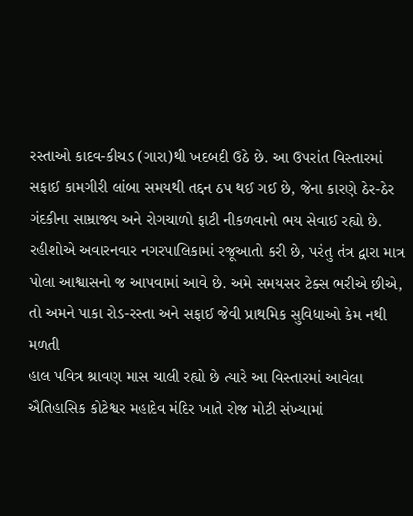રસ્તાઓ કાદવ-કીચડ (ગારા)થી ખદબદી ઉઠે છે. આ ઉપરાંત વિસ્તારમાં સફાઈ કામગીરી લાંબા સમયથી તદ્દન ઠપ થઈ ગઈ છે, જેના કારણે ઠેર-ઠેર ગંદકીના સામ્રાજ્ય અને રોગચાળો ફાટી નીકળવાનો ભય સેવાઈ રહ્યો છે. રહીશોએ અવારનવાર નગરપાલિકામાં રજૂઆતો કરી છે, પરંતુ તંત્ર દ્વારા માત્ર પોલા આશ્વાસનો જ આપવામાં આવે છે. અમે સમયસર ટેક્સ ભરીએ છીએ, તો અમને પાકા રોડ-રસ્તા અને સફાઈ જેવી પ્રાથમિક સુવિધાઓ કેમ નથી મળતી
હાલ પવિત્ર શ્રાવણ માસ ચાલી રહ્યો છે ત્યારે આ વિસ્તારમાં આવેલા ઐતિહાસિક કોટેશ્વર મહાદેવ મંદિર ખાતે રોજ મોટી સંખ્યામાં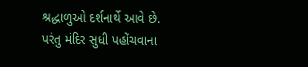શ્રદ્ધાળુઓ દર્શનાર્થે આવે છે. પરંતુ મંદિર સુધી પહોંચવાના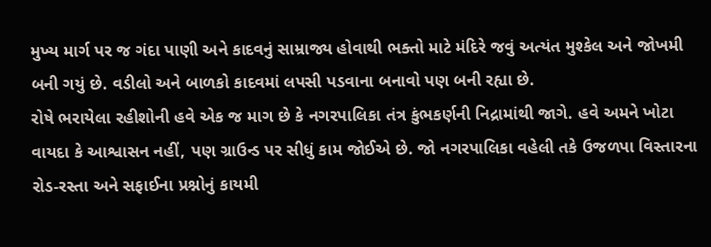મુખ્ય માર્ગ પર જ ગંદા પાણી અને કાદવનું સામ્રાજ્ય હોવાથી ભક્તો માટે મંદિરે જવું અત્યંત મુશ્કેલ અને જોખમી બની ગયું છે. વડીલો અને બાળકો કાદવમાં લપસી પડવાના બનાવો પણ બની રહ્યા છે.
રોષે ભરાયેલા રહીશોની હવે એક જ માગ છે કે નગરપાલિકા તંત્ર કુંભકર્ણની નિદ્રામાંથી જાગે. હવે અમને ખોટા વાયદા કે આશ્વાસન નહીં, પણ ગ્રાઉન્ડ પર સીધું કામ જોઈએ છે. જો નગરપાલિકા વહેલી તકે ઉજળપા વિસ્તારના રોડ-રસ્તા અને સફાઈના પ્રશ્નોનું કાયમી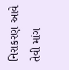નિરાકરણ આવે તેવી માંગ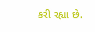કરી રહ્યા છે.